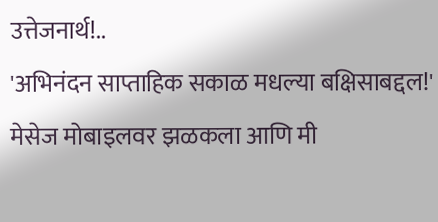उत्तेजनार्थ!..
'अभिनंदन साप्ताहिक सकाळ मधल्या बक्षिसाबद्दल!' मेसेज मोबाइलवर झळकला आणि मी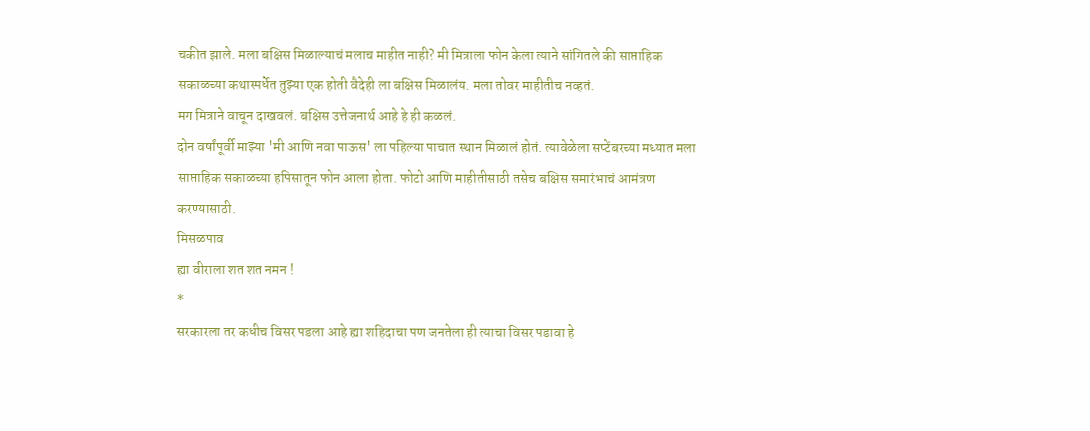चकीत झाले. मला बक्षिस मिळाल्याचं मलाच माहीत नाही? मी मित्राला फोन केला त्याने सांगितले की साप्ताहिक सकाळच्या कथास्पर्धेत तुझ्या एक होती वैदेही ला बक्षिस मिळालंय. मला तोवर माहीतीच नव्हतं.
मग मित्राने वाचून दाखवलं. बक्षिस उत्तेजनार्थ आहे हे ही कळलं.
दोन वर्षांपूर्वी माझ्या 'मी आणि नवा पाऊस' ला पहिल्या पाचात स्थान मिळालं होतं. त्यावेळेला सप्टेंबरच्या मध्यात मला साप्ताहिक सकाळच्या हपिसातून फोन आला होता. फोटो आणि माहीतीसाठी तसेच बक्षिस समारंभाचं आमंत्रण करण्यासाठी.
मिसळपाव
ह्या वीराला शत शत नमन !
*
सरकारला तर कधीच विसर पडला आहे ह्या शहिदाचा पण जनतेला ही त्याचा विसर पडावा हे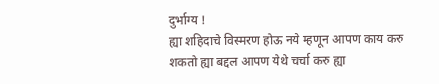दुर्भाग्य !
ह्या शहिदाचे विस्मरण होऊ नये म्हणून आपण काय करु शकतो ह्या बद्दल आपण येथे चर्चा करु ह्या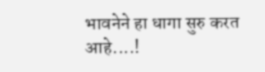भावनेने हा धागा सुरु करत आहे....!